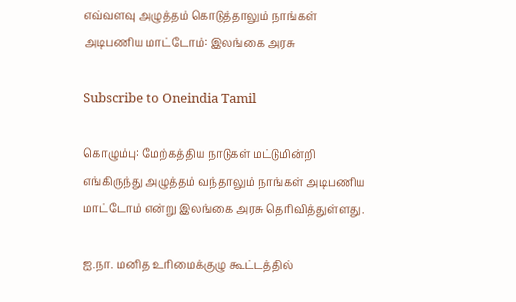எவ்வளவு அழுத்தம் கொடுத்தாலும் நாங்கள் அடிபணிய மாட்டோம்: இலங்கை அரசு

Subscribe to Oneindia Tamil

கொழும்பு: மேற்கத்திய நாடுகள் மட்டுமின்றி எங்கிருந்து அழுத்தம் வந்தாலும் நாங்கள் அடிபணிய மாட்டோம் என்று இலங்கை அரசு தெரிவித்துள்ளது.

ஐ.நா. மனித உரிமைக்குழு கூட்டத்தில்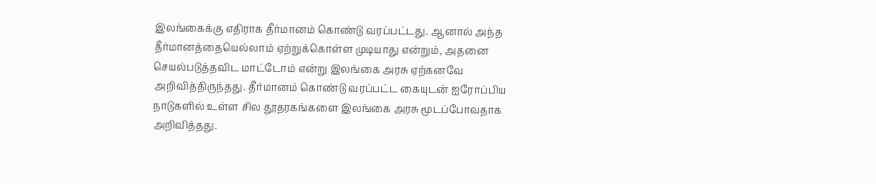இலங்கைக்கு எதிராக தீர்மானம் கொண்டு வரப்பட்டது. ஆனால் அந்த தீர்மானத்தையெல்லாம் ஏற்றுக்கொள்ள முடியாது என்றும், அதனை செயல்படுத்தவிட மாட்டோம் என்று இலங்கை அரசு ஏற்கனவே அறிவித்திருந்தது. தீர்மானம் கொண்டு வரப்பட்ட கையுடன் ஐரோப்பிய நாடுகளில் உள்ள சில தூதரகங்களை இலங்கை அரசு மூடப்போவதாக அறிவித்தது.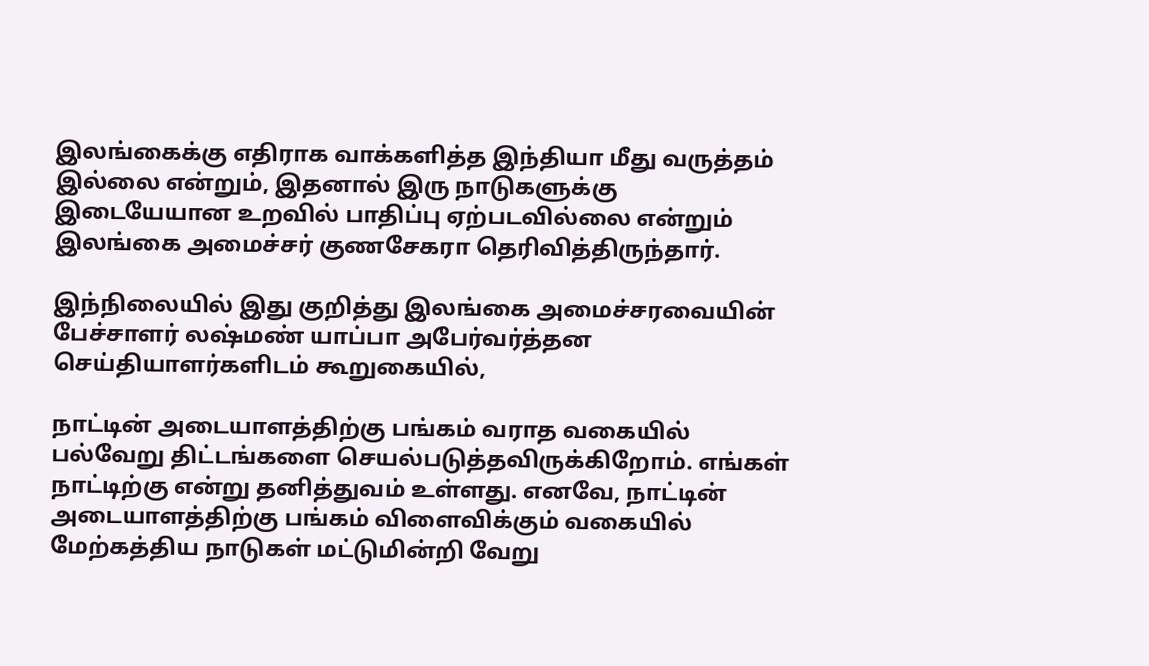இலங்கைக்கு எதிராக வாக்களித்த இந்தியா மீது வருத்தம் இல்லை என்றும், இதனால் இரு நாடுகளுக்கு இடையேயான உறவில் பாதிப்பு ஏற்படவில்லை என்றும் இலங்கை அமைச்சர் குணசேகரா தெரிவித்திருந்தார்.

இந்நிலையில் இது குறித்து இலங்கை அமைச்சரவையின் பேச்சாளர் லஷ்மண் யாப்பா அபேர்வர்த்தன செய்தியாளர்களிடம் கூறுகையில்,

நாட்டின் அடையாளத்திற்கு பங்கம் வராத வகையில் பல்வேறு திட்டங்களை செயல்படுத்தவிருக்கிறோம். எங்கள் நாட்டிற்கு என்று தனித்துவம் உள்ளது. எனவே, நாட்டின் அடையாளத்திற்கு பங்கம் விளைவிக்கும் வகையில் மேற்கத்திய நாடுகள் மட்டுமின்றி வேறு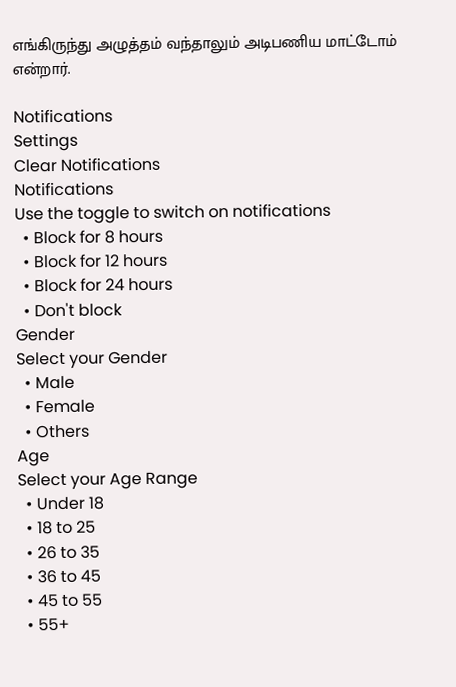எங்கிருந்து அழுத்தம் வந்தாலும் அடிபணிய மாட்டோம் என்றார்.

Notifications
Settings
Clear Notifications
Notifications
Use the toggle to switch on notifications
  • Block for 8 hours
  • Block for 12 hours
  • Block for 24 hours
  • Don't block
Gender
Select your Gender
  • Male
  • Female
  • Others
Age
Select your Age Range
  • Under 18
  • 18 to 25
  • 26 to 35
  • 36 to 45
  • 45 to 55
  • 55+